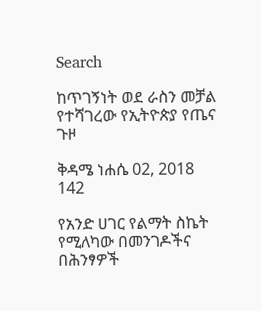Search

ከጥገኝነት ወደ ራስን መቻል የተሻገረው የኢትዮጵያ የጤና ጉዞ

ቅዳሜ ነሐሴ 02, 2018 142

የአንድ ሀገር የልማት ስኬት የሚለካው በመንገዶችና በሕንፃዎች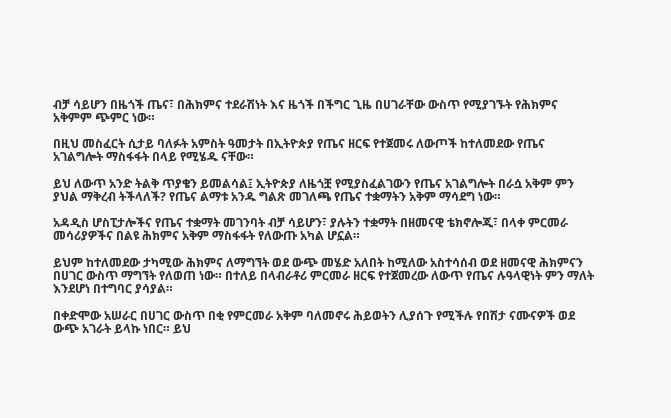ብቻ ሳይሆን በዜጎች ጤና፣ በሕክምና ተደራሽነት እና ዜጎች በችግር ጊዜ በሀገራቸው ውስጥ የሚያገኙት የሕክምና አቅምም ጭምር ነው።

በዚህ መስፈርት ሲታይ ባለፉት አምስት ዓመታት በኢትዮጵያ የጤና ዘርፍ የተጀመሩ ለውጦች ከተለመደው የጤና አገልግሎት ማስፋፋት በላይ የሚሄዱ ናቸው።

ይህ ለውጥ አንድ ትልቅ ጥያቄን ይመልሳል፤ ኢትዮጵያ ለዜጎቿ የሚያስፈልገውን የጤና አገልግሎት በራሷ አቅም ምን ያህል ማቅረብ ትችላለች? የጤና ልማቱ አንዱ ግልጽ መገለጫ የጤና ተቋማትን አቅም ማሳደግ ነው።

አዳዲስ ሆስፒታሎችና የጤና ተቋማት መገንባት ብቻ ሳይሆን፣ ያሉትን ተቋማት በዘመናዊ ቴክኖሎጂ፣ በላቀ ምርመራ መሳሪያዎችና በልዩ ሕክምና አቅም ማስፋፋት የለውጡ አካል ሆኗል።

ይህም ከተለመደው ታካሚው ሕክምና ለማግኘት ወደ ውጭ መሄድ አለበት ከሚለው አስተሳሰብ ወደ ዘመናዊ ሕክምናን በሀገር ውስጥ ማግኘት የለወጠ ነው። በተለይ በላብራቶሪ ምርመራ ዘርፍ የተጀመረው ለውጥ የጤና ሉዓላዊነት ምን ማለት እንደሆነ በተግባር ያሳያል።

በቀድሞው አሠራር በሀገር ውስጥ በቂ የምርመራ አቅም ባለመኖሩ ሕይወትን ሊያሰጉ የሚችሉ የበሽታ ናሙናዎች ወደ ውጭ አገራት ይላኩ ነበር። ይህ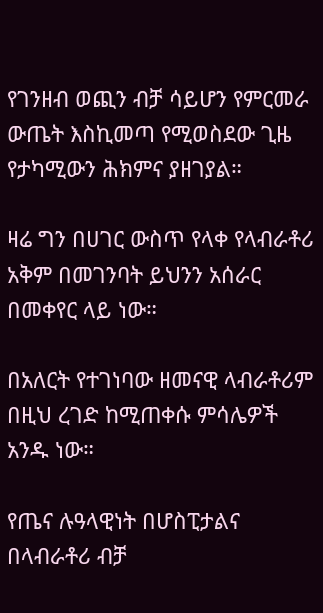የገንዘብ ወጪን ብቻ ሳይሆን የምርመራ ውጤት እስኪመጣ የሚወስደው ጊዜ የታካሚውን ሕክምና ያዘገያል።

ዛሬ ግን በሀገር ውስጥ የላቀ የላብራቶሪ አቅም በመገንባት ይህንን አሰራር በመቀየር ላይ ነው።

በአለርት የተገነባው ዘመናዊ ላብራቶሪም በዚህ ረገድ ከሚጠቀሱ ምሳሌዎች አንዱ ነው።

የጤና ሉዓላዊነት በሆስፒታልና በላብራቶሪ ብቻ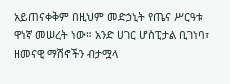አይጠናቀቅም በዚህም መድኃኒት የጤና ሥርዓቱ ዋነኛ መሠረት ነው። አንድ ሀገር ሆስፒታል ቢገነባ፣ ዘመናዊ ማሽኖችን ብታሟላ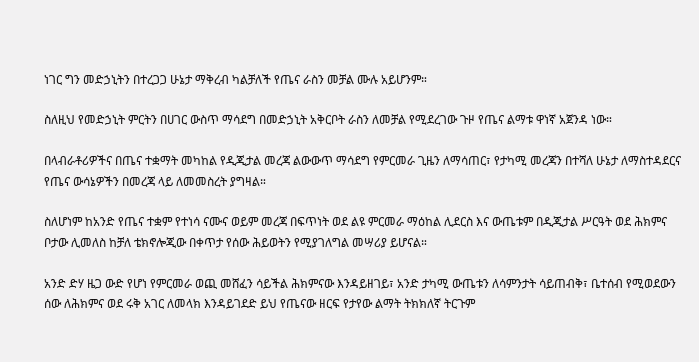ነገር ግን መድኃኒትን በተረጋጋ ሁኔታ ማቅረብ ካልቻለች የጤና ራስን መቻል ሙሉ አይሆንም።

ስለዚህ የመድኃኒት ምርትን በሀገር ውስጥ ማሳደግ በመድኃኒት አቅርቦት ራስን ለመቻል የሚደረገው ጉዞ የጤና ልማቱ ዋነኛ አጀንዳ ነው።

በላብራቶሪዎችና በጤና ተቋማት መካከል የዲጂታል መረጃ ልውውጥ ማሳደግ የምርመራ ጊዜን ለማሳጠር፣ የታካሚ መረጃን በተሻለ ሁኔታ ለማስተዳደርና የጤና ውሳኔዎችን በመረጃ ላይ ለመመስረት ያግዛል።

ስለሆነም ከአንድ የጤና ተቋም የተነሳ ናሙና ወይም መረጃ በፍጥነት ወደ ልዩ ምርመራ ማዕከል ሊደርስ እና ውጤቱም በዲጂታል ሥርዓት ወደ ሕክምና ቦታው ሊመለስ ከቻለ ቴክኖሎጂው በቀጥታ የሰው ሕይወትን የሚያገለግል መሣሪያ ይሆናል።

አንድ ድሃ ዜጋ ውድ የሆነ የምርመራ ወጪ መሸፈን ሳይችል ሕክምናው እንዳይዘገይ፣ አንድ ታካሚ ውጤቱን ለሳምንታት ሳይጠብቅ፣ ቤተሰብ የሚወደውን ሰው ለሕክምና ወደ ሩቅ አገር ለመላክ እንዳይገደድ ይህ የጤናው ዘርፍ የታየው ልማት ትክክለኛ ትርጉም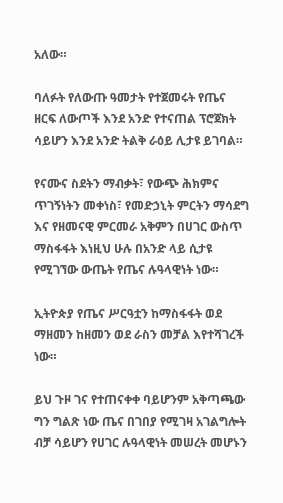አለው።

ባለፉት የለውጡ ዓመታት የተጀመሩት የጤና ዘርፍ ለውጦች እንደ አንድ የተናጠል ፕሮጀክት ሳይሆን እንደ አንድ ትልቅ ራዕይ ሊታዩ ይገባል።

የናሙና ስደትን ማብቃት፣ የውጭ ሕክምና ጥገኝነትን መቀነስ፣ የመድኃኒት ምርትን ማሳደግ እና የዘመናዊ ምርመራ አቅምን በሀገር ውስጥ ማስፋፋት እነዚህ ሁሉ በአንድ ላይ ሲታዩ የሚገኘው ውጤት የጤና ሉዓላዊነት ነው።

ኢትዮጵያ የጤና ሥርዓቷን ከማስፋፋት ወደ ማዘመን ከዘመን ወደ ራስን መቻል እየተሻገረች ነው።

ይህ ጉዞ ገና የተጠናቀቀ ባይሆንም አቅጣጫው ግን ግልጽ ነው ጤና በገበያ የሚገዛ አገልግሎት ብቻ ሳይሆን የሀገር ሉዓላዊነት መሠረት መሆኑን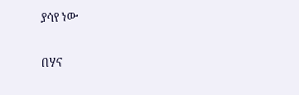ያሳየ ነው

በሃና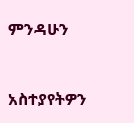ምንዳሁን



አስተያየትዎን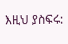እዚህ ያስፍሩ: